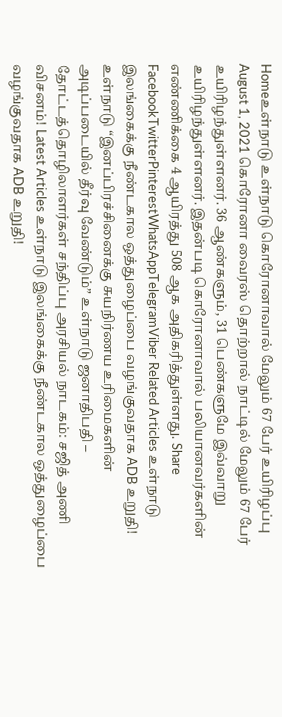Homeஉள்நாடு உள்நாடு கொரோனாவால் மேலும் 67 பேர் உயிரிழப்பு August 1, 2021 கொரோனா வைரஸ் தொற்றால் நாட்டில் மேலும் 67 பேர் உயிரிழந்துள்ளனர். 36 ஆண்களும், 31 பெண்களுமே இவ்வாறு உயிரிழந்துள்ளனர். இதன்படி கொரோனாவால் பலியானவர்களின் எண்ணிக்கை 4 ஆயிரத்து 508 ஆக அதிகரித்துள்ளது. Share FacebookTwitterPinterestWhatsAppTelegramViber Related Articles உள்நாடு இலங்கைக்கு நீண்டகால ஒத்துழைப்பை வழங்குவதாக ADB உறுதி! உள்நாடு “இனப்பிரச்சினைக்கு சுயநிர்ணய உரிமைகளின் அடிப்படையில் தீர்வு வேண்டும்” உள்நாடு ஜனாதிபதி – தோட்டத்தொழிலாளர்கள் சந்திப்பு அரசியல் நாடகம்: சஜித் அணி விசனம்! Latest Articles உள்நாடு இலங்கைக்கு நீண்டகால ஒத்துழைப்பை வழங்குவதாக ADB உறுதி!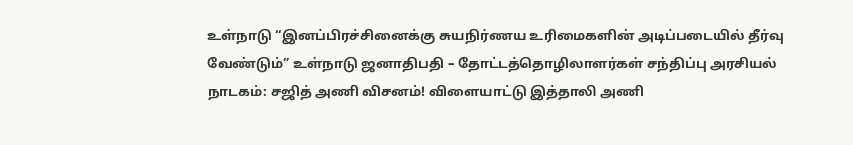உள்நாடு “இனப்பிரச்சினைக்கு சுயநிர்ணய உரிமைகளின் அடிப்படையில் தீர்வு வேண்டும்” உள்நாடு ஜனாதிபதி – தோட்டத்தொழிலாளர்கள் சந்திப்பு அரசியல் நாடகம்: சஜித் அணி விசனம்! விளையாட்டு இத்தாலி அணி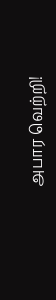அபார வெற்றி!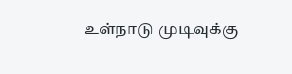உள்நாடு முடிவுக்கு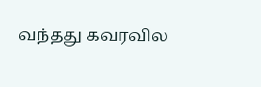வந்தது கவரவில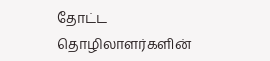தோட்ட தொழிலாளர்களின்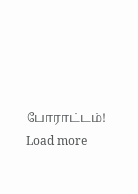போராட்டம்! Load more